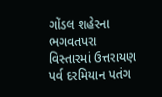ગોંડલ શહેરના ભગવતપરા વિસ્તારમાં ઉત્તરાયણ પર્વ દરમિયાન પતંગ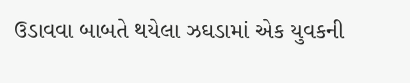ઉડાવવા બાબતે થયેલા ઝઘડામાં એક યુવકની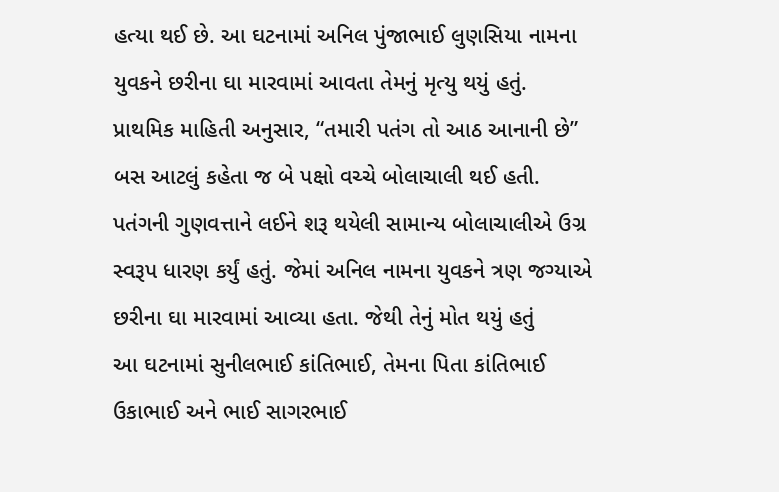હત્યા થઈ છે. આ ઘટનામાં અનિલ પુંજાભાઈ લુણસિયા નામના યુવકને છરીના ઘા મારવામાં આવતા તેમનું મૃત્યુ થયું હતું.
પ્રાથમિક માહિતી અનુસાર, “તમારી પતંગ તો આઠ આનાની છે” બસ આટલું કહેતા જ બે પક્ષો વચ્ચે બોલાચાલી થઈ હતી. પતંગની ગુણવત્તાને લઈને શરૂ થયેલી સામાન્ય બોલાચાલીએ ઉગ્ર સ્વરૂપ ધારણ કર્યું હતું. જેમાં અનિલ નામના યુવકને ત્રણ જગ્યાએ છરીના ઘા મારવામાં આવ્યા હતા. જેથી તેનું મોત થયું હતું
આ ઘટનામાં સુનીલભાઈ કાંતિભાઈ, તેમના પિતા કાંતિભાઈ ઉકાભાઈ અને ભાઈ સાગરભાઈ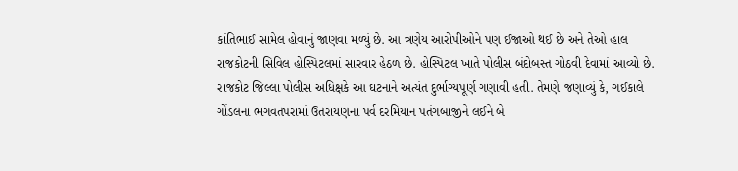કાંતિભાઈ સામેલ હોવાનું જાણવા મળ્યું છે. આ ત્રણેય આરોપીઓને પણ ઈજાઓ થઈ છે અને તેઓ હાલ રાજકોટની સિવિલ હોસ્પિટલમાં સારવાર હેઠળ છે. હોસ્પિટલ ખાતે પોલીસ બંદોબસ્ત ગોઠવી દેવામાં આવ્યો છે.
રાજકોટ જિલ્લા પોલીસ અધિક્ષકે આ ઘટનાને અત્યંત દુર્ભાગ્યપૂર્ણ ગણાવી હતી. તેમણે જણાવ્યું કે, ગઈકાલે ગોંડલના ભગવતપરામાં ઉતરાયણના પર્વ દરમિયાન પતંગબાજીને લઈને બે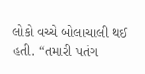લોકો વચ્ચે બોલાચાલી થઈ હતી. “તમારી પતંગ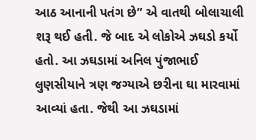આઠ આનાની પતંગ છે” એ વાતથી બોલાચાલી શરૂ થઈ હતી. જે બાદ એ લોકોએ ઝઘડો કર્યો હતો. આ ઝઘડામાં અનિલ પુંજાભાઈ લુણસીયાને ત્રણ જગ્યાએ છરીના ઘા મારવામાં આવ્યાં હતા. જેથી આ ઝઘડામાં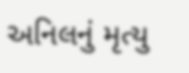અનિલનું મૃત્યુ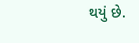થયું છે.